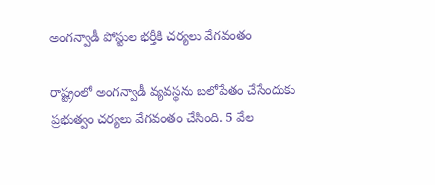అంగన్వాడీ పోస్టుల భర్తీకి చర్యలు వేగవంతం

రాష్ట్రంలో అంగన్వాడీ వ్యవస్థను బలోపేతం చేసేందుకు ప్రభుత్వం చర్యలు వేగవంతం చేసింది. 5 వేల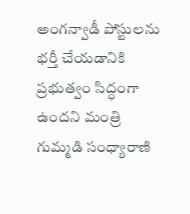అంగన్వాడీ పోస్టులను భర్తీ చేయడానికి ప్రభుత్వం సిద్ధంగా ఉందని మంత్రి గుమ్మడి సంధ్యారాణి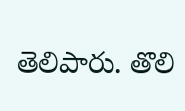తెలిపారు. తొలి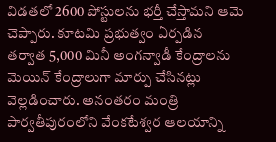విడతలో 2600 పోస్టులను భర్తీ చేస్తామని ఆమె చెప్పారు. కూటమి ప్రభుత్వం ఏర్పడిన తర్వాత 5,000 మినీ అంగన్వాడీ కేంద్రాలను మెయిన్ కేంద్రాలుగా మార్పు చేసినట్లు వెల్లడించారు. అనంతరం మంత్రి పార్వతీపురంలోని వేంకటేశ్వర ఆలయాన్ని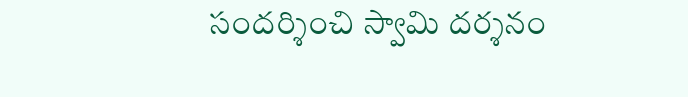సందర్శించి స్వామి దర్శనం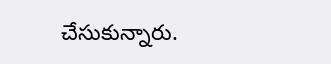చేసుకున్నారు.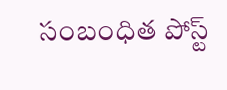సంబంధిత పోస్ట్